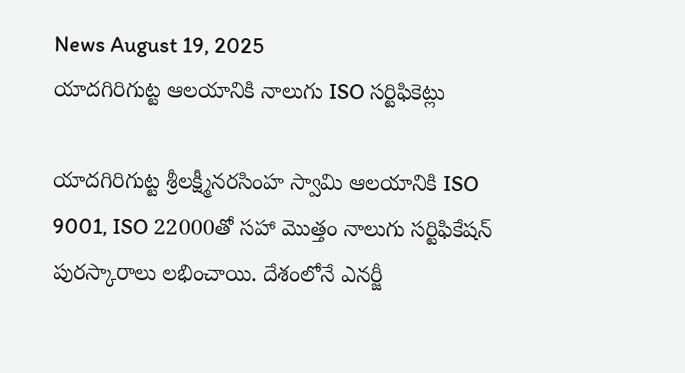News August 19, 2025
యాదగిరిగుట్ట ఆలయానికి నాలుగు ISO సర్టిఫికెట్లు

యాదగిరిగుట్ట శ్రీలక్ష్మీనరసింహ స్వామి ఆలయానికి ISO 9001, ISO 22000తో సహా మొత్తం నాలుగు సర్టిఫికేషన్ పురస్కారాలు లభించాయి. దేశంలోనే ఎనర్జీ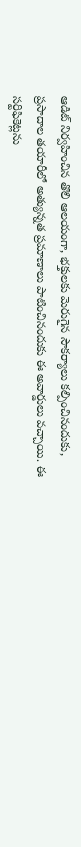ఆడిట్ నిర్వహించిన తొలి ఆలయంగా, భక్తులకు మెరుగైన సౌకర్యాలు కల్పించినందుకు, ప్రసాదాల తయారీలో అత్యున్నత ప్రమాణాలు పాటించినందుకు ఈ అవార్డులు వచ్చాయి. ఈ సర్టిఫికెట్లను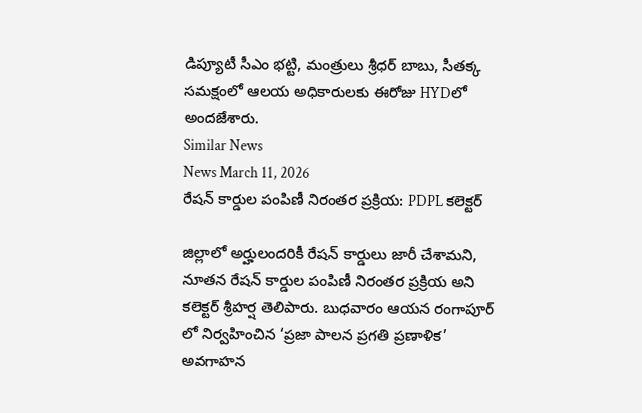డిప్యూటీ సీఎం భట్టి, మంత్రులు శ్రీధర్ బాబు, సీతక్క సమక్షంలో ఆలయ అధికారులకు ఈరోజు HYDలో అందజేశారు.
Similar News
News March 11, 2026
రేషన్ కార్డుల పంపిణీ నిరంతర ప్రక్రియ: PDPL కలెక్టర్

జిల్లాలో అర్హులందరికీ రేషన్ కార్డులు జారీ చేశామని, నూతన రేషన్ కార్డుల పంపిణీ నిరంతర ప్రక్రియ అని కలెక్టర్ శ్రీహర్ష తెలిపారు. బుధవారం ఆయన రంగాపూర్ లో నిర్వహించిన ‘ప్రజా పాలన ప్రగతి ప్రణాళిక’ అవగాహన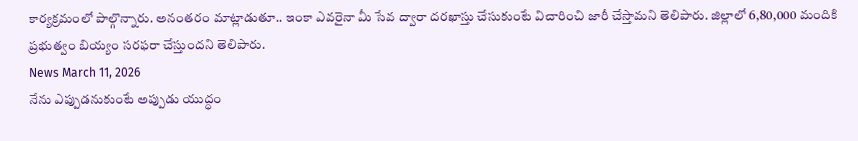కార్యక్రమంలో పాల్గొన్నారు. అనంతరం మాట్లాడుతూ.. ఇంకా ఎవరైనా మీ సేవ ద్వారా దరఖాస్తు చేసుకుంటే విచారించి జారీ చేస్తామని తెలిపారు. జిల్లాలో 6,80,000 మందికి ప్రభుత్వం బియ్యం సరఫరా చేస్తుందని తెలిపారు.
News March 11, 2026
నేను ఎప్పుడనుకుంటే అప్పుడు యుద్ధం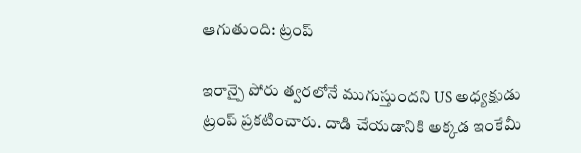ఆగుతుంది: ట్రంప్

ఇరాన్పై పోరు త్వరలోనే ముగుస్తుందని US అధ్యక్షుడు ట్రంప్ ప్రకటించారు. దాడి చేయడానికి అక్కడ ఇంకేమీ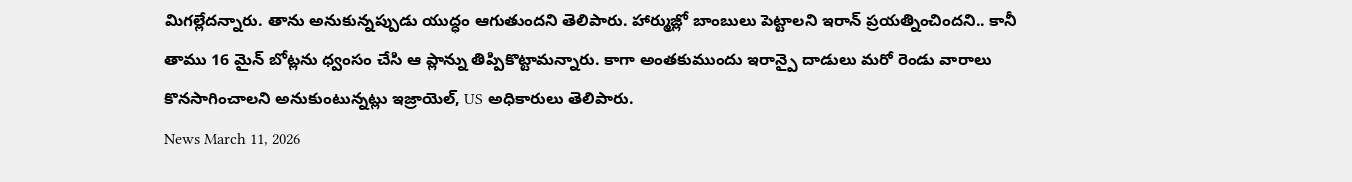మిగల్లేదన్నారు. తాను అనుకున్నప్పుడు యుద్ధం ఆగుతుందని తెలిపారు. హార్ముజ్లో బాంబులు పెట్టాలని ఇరాన్ ప్రయత్నించిందని.. కానీ తాము 16 మైన్ బోట్లను ధ్వంసం చేసి ఆ ప్లాన్ను తిప్పికొట్టామన్నారు. కాగా అంతకుముందు ఇరాన్పై దాడులు మరో రెండు వారాలు కొనసాగించాలని అనుకుంటున్నట్లు ఇజ్రాయెల్, US అధికారులు తెలిపారు.
News March 11, 2026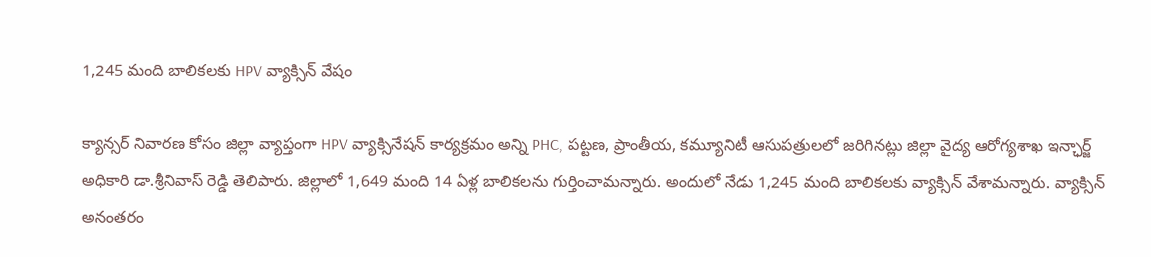1,245 మంది బాలికలకు HPV వ్యాక్సిన్ వేషం

క్యాన్సర్ నివారణ కోసం జిల్లా వ్యాప్తంగా HPV వ్యాక్సినేషన్ కార్యక్రమం అన్ని PHC, పట్టణ, ప్రాంతీయ, కమ్యూనిటీ ఆసుపత్రులలో జరిగినట్లు జిల్లా వైద్య ఆరోగ్యశాఖ ఇన్ఛార్జ్ అధికారి డా.శ్రీనివాస్ రెడ్డి తెలిపారు. జిల్లాలో 1,649 మంది 14 ఏళ్ల బాలికలను గుర్తించామన్నారు. అందులో నేడు 1,245 మంది బాలికలకు వ్యాక్సిన్ వేశామన్నారు. వ్యాక్సిన్ అనంతరం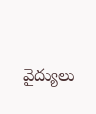వైద్యులు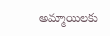అమ్మాయిలకు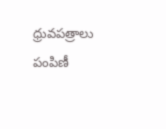ధ్రువపత్రాలు పంపిణీ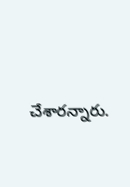చేశారన్నారు.